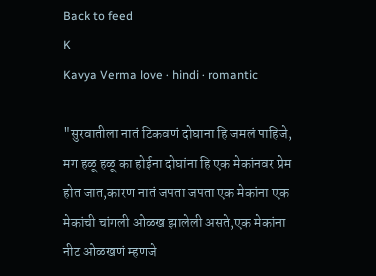Back to feed
K
Kavya Verma love · hindi · romantic

"सुरवातीला नातं टिकवणं दोघाना हि जमलं पाहिजे, मग हळू हळू का होईना दोघांना हि एक मेकांनवर प्रेम होत जात,कारण नातं जपता जपता एक मेकांना एक मेकांची चांगली ओळख झालेली असते,एक मेकांना नीट ओळखणं म्हणजे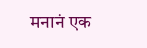मनानं एक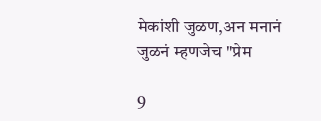मेकांशी जुळण,अन मनानं जुळनं म्हणजेच "प्रेम

9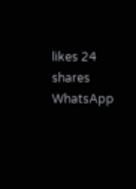likes 24 shares
WhatsApp